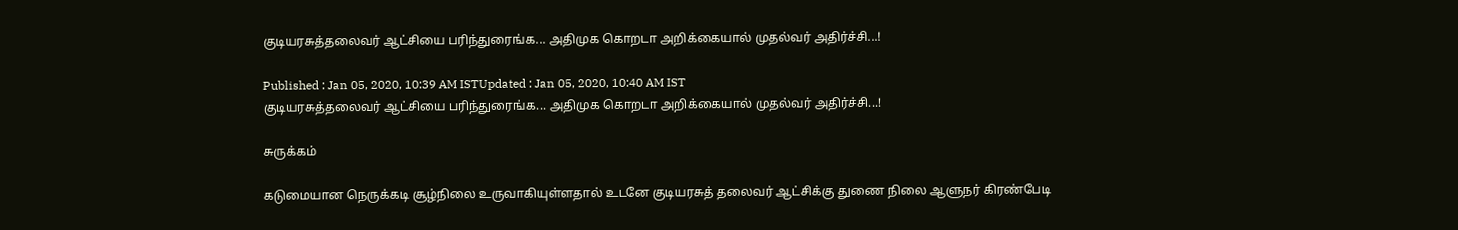குடியரசுத்தலைவர் ஆட்சியை பரிந்துரைங்க... அதிமுக கொறடா அறிக்கையால் முதல்வர் அதிர்ச்சி...!

Published : Jan 05, 2020, 10:39 AM ISTUpdated : Jan 05, 2020, 10:40 AM IST
குடியரசுத்தலைவர் ஆட்சியை பரிந்துரைங்க... அதிமுக கொறடா அறிக்கையால் முதல்வர் அதிர்ச்சி...!

சுருக்கம்

கடுமையான நெருக்கடி சூழ்நிலை உருவாகியுள்ளதால் உடனே குடியரசுத் தலைவர் ஆட்சிக்கு துணை நிலை ஆளுநர் கிரண்பேடி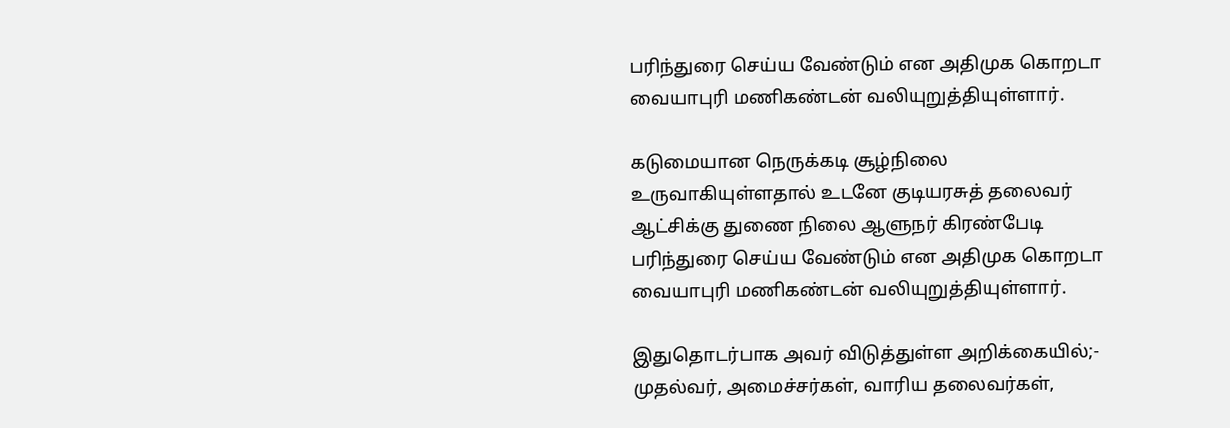பரிந்துரை செய்ய வேண்டும் என அதிமுக கொறடா வையாபுரி மணிகண்டன் வலியுறுத்தியுள்ளார்.

கடுமையான நெருக்கடி சூழ்நிலை உருவாகியுள்ளதால் உடனே குடியரசுத் தலைவர் ஆட்சிக்கு துணை நிலை ஆளுநர் கிரண்பேடி பரிந்துரை செய்ய வேண்டும் என அதிமுக கொறடா வையாபுரி மணிகண்டன் வலியுறுத்தியுள்ளார்.

இதுதொடர்பாக அவர் விடுத்துள்ள அறிக்கையில்;- முதல்வர், அமைச்சர்கள், வாரிய தலைவர்கள்,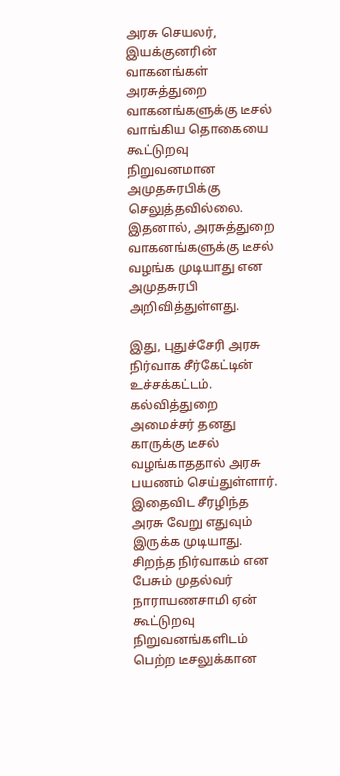அரசு செயலர், இயக்குனரின் வாகனங்கள் அரசுத்துறை வாகனங்களுக்கு டீசல் வாங்கிய தொகையை கூட்டுறவு நிறுவனமான அமுதசுரபிக்கு செலுத்தவில்லை. இதனால், அரசுத்துறை வாகனங்களுக்கு டீசல் வழங்க முடியாது என அமுதசுரபி அறிவித்துள்ளது.

இது, புதுச்சேரி அரசு நிர்வாக சீர்கேட்டின் உச்சக்கட்டம். கல்வித்துறை அமைச்சர் தனது காருக்கு டீசல் வழங்காததால் அரசு பயணம் செய்துள்ளார். இதைவிட சீரழிந்த அரசு வேறு எதுவும் இருக்க முடியாது. சிறந்த நிர்வாகம் என பேசும் முதல்வர் நாராயணசாமி ஏன் கூட்டுறவு நிறுவனங்களிடம் பெற்ற டீசலுக்கான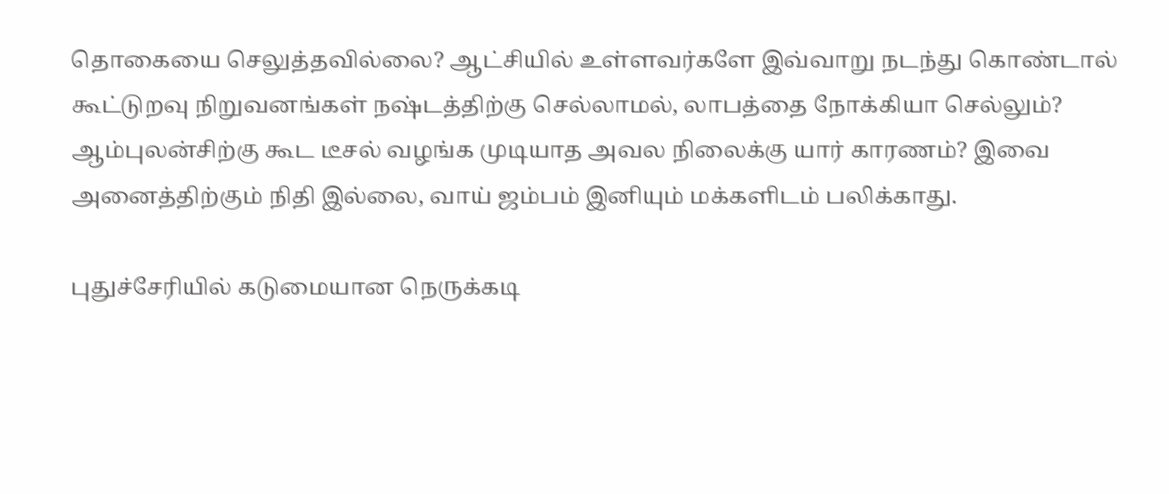தொகையை செலுத்தவில்லை? ஆட்சியில் உள்ளவர்களே இவ்வாறு நடந்து கொண்டால் கூட்டுறவு நிறுவனங்கள் நஷ்டத்திற்கு செல்லாமல், லாபத்தை நோக்கியா செல்லும்? ஆம்புலன்சிற்கு கூட டீசல் வழங்க முடியாத அவல நிலைக்கு யார் காரணம்? இவை அனைத்திற்கும் நிதி இல்லை, வாய் ஜம்பம் இனியும் மக்களிடம் பலிக்காது.

புதுச்சேரியில் கடுமையான நெருக்கடி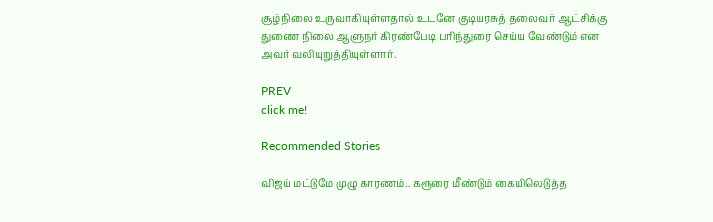சூழ்நிலை உருவாகியுள்ளதால் உடனே குடியரசுத் தலைவர் ஆட்சிக்கு துணை நிலை ஆளுநர் கிரண்பேடி பரிந்துரை செய்ய வேண்டும் என அவர் வலியுறுத்தியுள்ளார்.

PREV
click me!

Recommended Stories

விஜய் மட்டுமே முழு காரணம்.. கரூரை மீண்டும் கையிலெடுத்த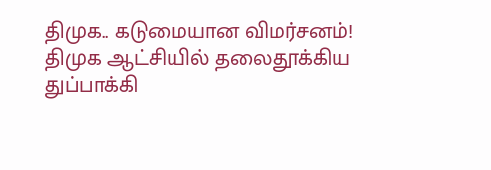திமுக.. கடுமையான விமர்சனம்!
திமுக ஆட்சியில் தலைதூக்கிய துப்பாக்கி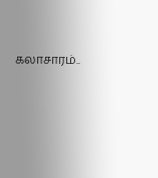கலாசாரம்..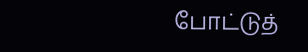போட்டுத்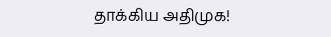தாக்கிய அதிமுக!